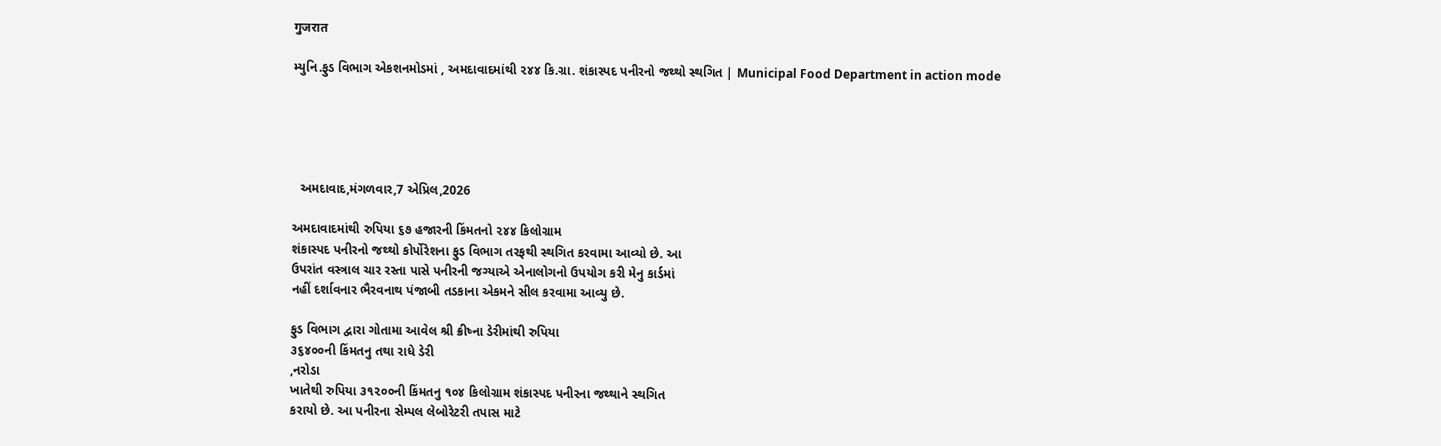गुजरात

મ્યુનિ.ફુડ વિભાગ એકશનમોડમાં , અમદાવાદમાંથી ૨૪૪ કિ.ગ્રા. શંકાસ્પદ પનીરનો જથ્થો સ્થગિત | Municipal Food Department in action mode





  અમદાવાદ,મંગળવાર,7 એપ્રિલ,2026

અમદાવાદમાંથી રુપિયા ૬૭ હજારની કિંમતનો ૨૪૪ કિલોગ્રામ
શંકાસ્પદ પનીરનો જથ્થો કોર્પોરેશના ફુડ વિભાગ તરફથી સ્થગિત કરવામા આવ્યો છે. આ
ઉપરાંત વસ્ત્રાલ ચાર રસ્તા પાસે પનીરની જગ્યાએ એનાલોગનો ઉપયોગ કરી મેનુ કાર્ડમાં
નહીં દર્શાવનાર ભૈરવનાથ પંજાબી તડકાના એકમને સીલ કરવામા આવ્યુ છે.

ફુડ વિભાગ દ્વારા ગોતામા આવેલ શ્રી ક્રીષ્ના ડેરીમાંથી રુપિયા
૩૬૪૦૦ની કિંમતનુ તથા રાધે ડેરી
,નરોડા
ખાતેથી રુપિયા ૩૧૨૦૦ની કિંમતનુ ૧૦૪ કિલોગ્રામ શંકાસ્પદ પનીરના જથ્થાને સ્થગિત
કરાયો છે. આ પનીરના સેમ્પલ લેબોરેટરી તપાસ માટે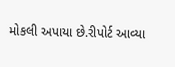મોકલી અપાયા છે.રીપોર્ટ આવ્યા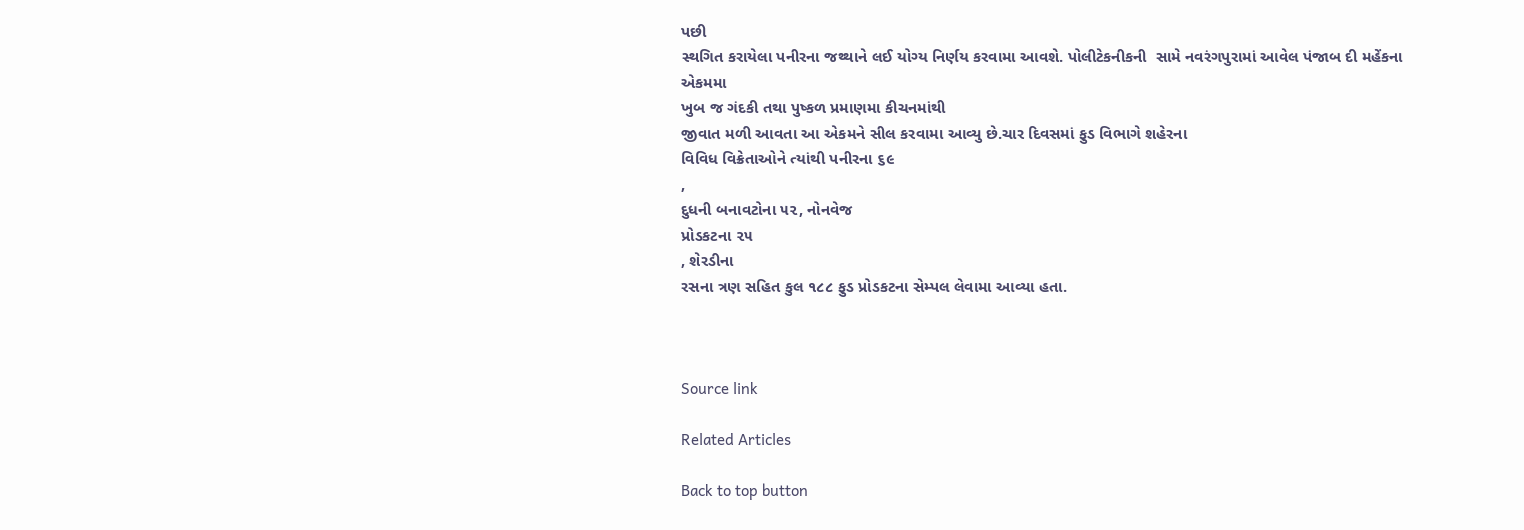પછી
સ્થગિત કરાયેલા પનીરના જથ્થાને લઈ યોગ્ય નિર્ણય કરવામા આવશે. પોલીટેકનીકની  સામે નવરંગપુરામાં આવેલ પંજાબ દી મહેંકના એકમમા
ખુબ જ ગંદકી તથા પુષ્કળ પ્રમાણમા કીચનમાંથી
જીવાત મળી આવતા આ એકમને સીલ કરવામા આવ્યુ છે.ચાર દિવસમાં ફુડ વિભાગે શહેરના
વિવિધ વિક્રેતાઓને ત્યાંથી પનીરના ૬૯
,
દુધની બનાવટોના ૫૨, નોનવેજ
પ્રોડકટના ૨૫
, શેરડીના
રસના ત્રણ સહિત કુલ ૧૮૮ ફુડ પ્રોડકટના સેમ્પલ લેવામા આવ્યા હતા.



Source link

Related Articles

Back to top button